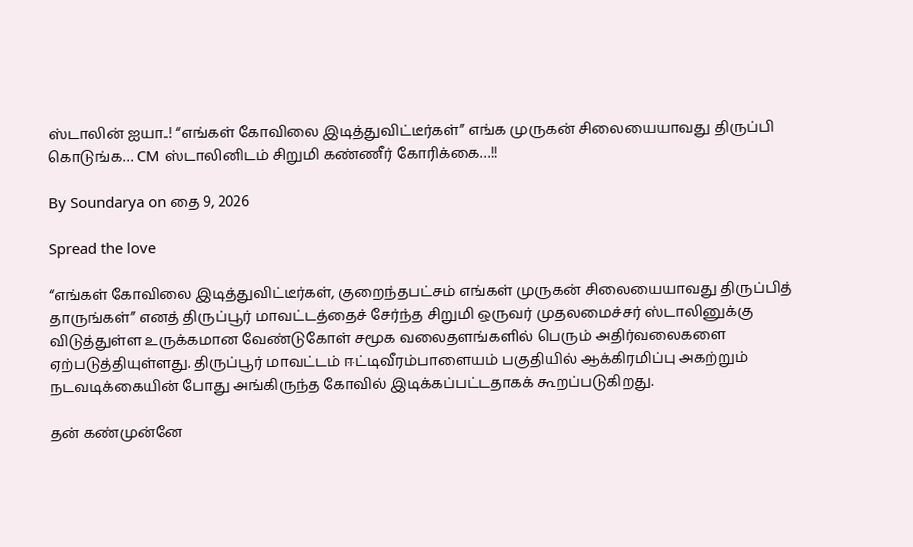ஸ்டாலின் ஐயா..! “எங்கள் கோவிலை இடித்துவிட்டீர்கள்” எங்க முருகன் சிலையையாவது திருப்பி கொடுங்க… CM ஸ்டாலினிடம் சிறுமி கண்ணீர் கோரிக்கை…!!

By Soundarya on தை 9, 2026

Spread the love

“எங்கள் கோவிலை இடித்துவிட்டீர்கள், குறைந்தபட்சம் எங்கள் முருகன் சிலையையாவது திருப்பித் தாருங்கள்” எனத் திருப்பூர் மாவட்டத்தைச் சேர்ந்த சிறுமி ஒருவர் முதலமைச்சர் ஸ்டாலினுக்கு விடுத்துள்ள உருக்கமான வேண்டுகோள் சமூக வலைதளங்களில் பெரும் அதிர்வலைகளை ஏற்படுத்தியுள்ளது. திருப்பூர் மாவட்டம் ஈட்டிவீரம்பாளையம் பகுதியில் ஆக்கிரமிப்பு அகற்றும் நடவடிக்கையின் போது அங்கிருந்த கோவில் இடிக்கப்பட்டதாகக் கூறப்படுகிறது.

தன் கண்முன்னே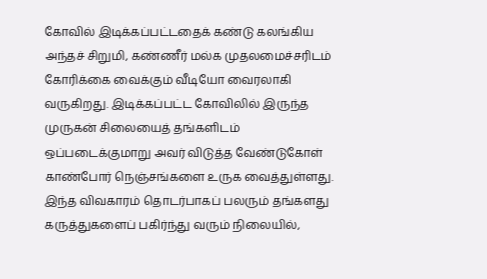கோவில் இடிக்கப்பட்டதைக் கண்டு கலங்கிய அந்தச் சிறுமி, கண்ணீர் மல்க முதலமைச்சரிடம் கோரிக்கை வைக்கும் வீடியோ வைரலாகி வருகிறது. இடிக்கப்பட்ட கோவிலில் இருந்த முருகன் சிலையைத் தங்களிடம் ஒப்படைக்குமாறு அவர் விடுத்த வேண்டுகோள் காண்போர் நெஞ்சங்களை உருக வைத்துள்ளது. இந்த விவகாரம் தொடர்பாகப் பலரும் தங்களது கருத்துகளைப் பகிர்ந்து வரும் நிலையில்,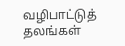வழிபாட்டுத் தலங்கள்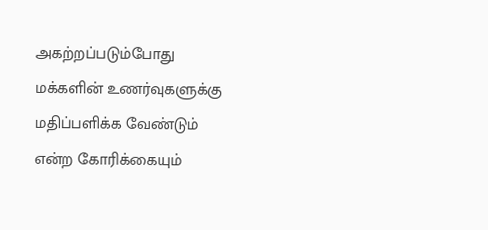அகற்றப்படும்போது மக்களின் உணர்வுகளுக்கு மதிப்பளிக்க வேண்டும் என்ற கோரிக்கையும்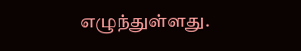எழுந்துள்ளது.